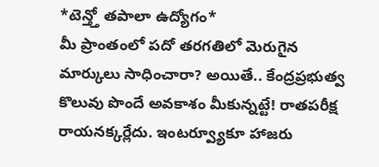*టెన్త్తో తపాలా ఉద్యోగం*
మీ ప్రాంతంలో పదో తరగతిలో మెరుగైన మార్కులు సాధించారా? అయితే.. కేంద్రప్రభుత్వ కొలువు పొందే అవకాశం మీకున్నట్టే! రాతపరీక్ష రాయనక్కర్లేదు. ఇంటర్వ్యూకూ హాజరు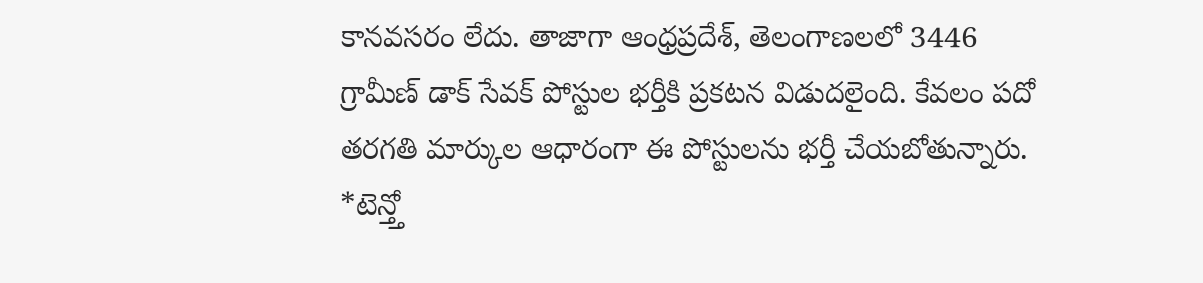కానవసరం లేదు. తాజాగా ఆంధ్రప్రదేశ్, తెలంగాణలలో 3446 గ్రామీణ్ డాక్ సేవక్ పోస్టుల భర్తీకి ప్రకటన విడుదలైంది. కేవలం పదో తరగతి మార్కుల ఆధారంగా ఈ పోస్టులను భర్తీ చేయబోతున్నారు.
*టెన్త్తో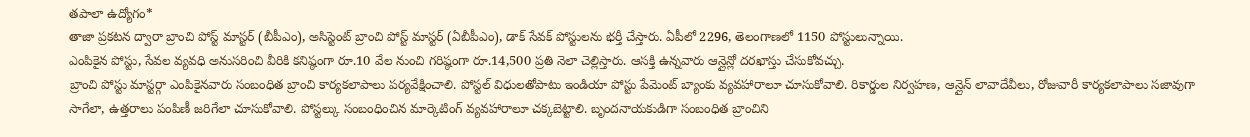తపాలా ఉద్యోగం*
తాజా ప్రకటన ద్వారా బ్రాంచి పోస్ట్ మాస్టర్ (బీపీఎం), అసిస్టెంట్ బ్రాంచి పోస్ట్ మాస్టర్ (ఏబీపీఎం), డాక్ సేవక్ పోస్టులను భర్తీ చేస్తారు. ఏపీలో 2296, తెలంగాణలో 1150 పోస్టులున్నాయి.
ఎంపికైన పోస్టు, సేవల వ్యవధి అనుసరించి వీరికి కనిష్ఠంగా రూ.10 వేల నుంచి గరిష్ఠంగా రూ.14,500 ప్రతి నెలా చెల్లిస్తారు. ఆసక్తి ఉన్నవారు ఆన్లైన్లో దరఖాస్తు చేసుకోవచ్చు.
బ్రాంచి పోస్టు మాస్టర్గా ఎంపికైనవారు సంబంధిత బ్రాంచి కార్యకలాపాలు పర్యవేక్షించాలి. పోస్టల్ విధులతోపాటు ఇండియా పోస్టు పేమెంట్ బ్యాంకు వ్యవహారాలూ చూసుకోవాలి. రికార్డుల నిర్వహణ, ఆన్లైన్ లావాదేవీలు, రోజువారీ కార్యకలాపాలు సజావుగా సాగేలా, ఉత్తరాలు పంపిణీ జరిగేలా చూసుకోవాలి. పోస్టల్కు సంబంధించిన మార్కెటింగ్ వ్యవహారాలూ చక్కబెట్టాలి. బృందనాయకుడిగా సంబంధిత బ్రాంచిని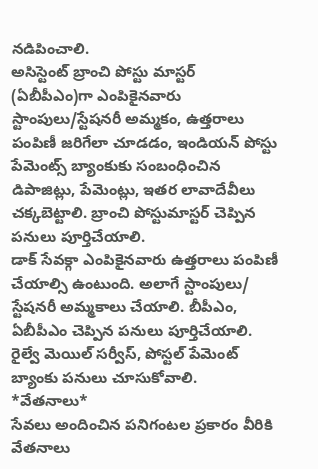నడిపించాలి.
అసిస్టెంట్ బ్రాంచి పోస్టు మాస్టర్ (ఏబీపీఎం)గా ఎంపికైనవారు స్టాంపులు/స్టేషనరీ అమ్మకం, ఉత్తరాలు పంపిణీ జరిగేలా చూడడం, ఇండియన్ పోస్టు పేమెంట్స్ బ్యాంకుకు సంబంధించిన డిపాజిట్లు, పేమెంట్లు, ఇతర లావాదేవీలు చక్కబెట్టాలి. బ్రాంచి పోస్టుమాస్టర్ చెప్పిన పనులు పూర్తిచేయాలి.
డాక్ సేవక్గా ఎంపికైనవారు ఉత్తరాలు పంపిణీ చేయాల్సి ఉంటుంది. అలాగే స్టాంపులు/ స్టేషనరీ అమ్మకాలు చేయాలి. బీపీఎం, ఏబీపీఎం చెప్పిన పనులు పూర్తిచేయాలి. రైల్వే మెయిల్ సర్వీస్, పోస్టల్ పేమెంట్ బ్యాంకు పనులు చూసుకోవాలి.
*వేతనాలు*
సేవలు అందించిన పనిగంటల ప్రకారం వీరికి వేతనాలు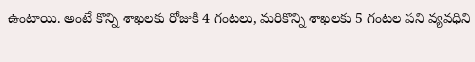ఉంటాయి. అంటే కొన్ని శాఖలకు రోజుకి 4 గంటలు, మరికొన్ని శాఖలకు 5 గంటల పని వ్యవధిని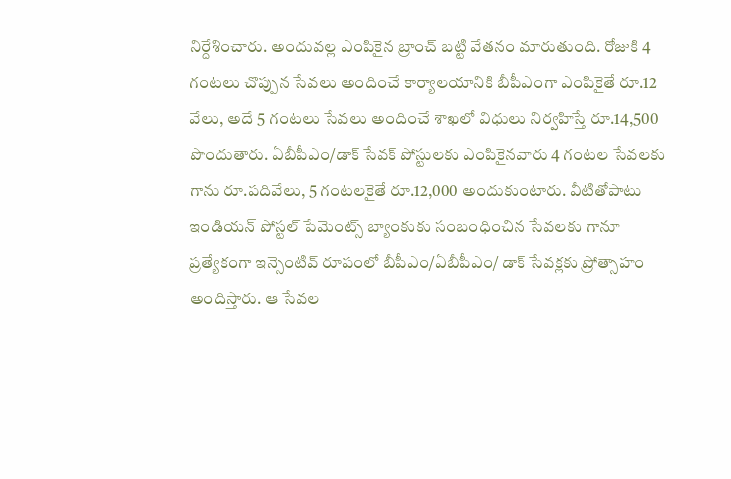నిర్దేశించారు. అందువల్ల ఎంపికైన బ్రాంచ్ బట్టి వేతనం మారుతుంది. రోజుకి 4 గంటలు చొప్పున సేవలు అందించే కార్యాలయానికి బీపీఎంగా ఎంపికైతే రూ.12 వేలు, అదే 5 గంటలు సేవలు అందించే శాఖలో విధులు నిర్వహిస్తే రూ.14,500 పొందుతారు. ఏబీపీఎం/డాక్ సేవక్ పోస్టులకు ఎంపికైనవారు 4 గంటల సేవలకు గాను రూ.పదివేలు, 5 గంటలకైతే రూ.12,000 అందుకుంటారు. వీటితోపాటు ఇండియన్ పోస్టల్ పేమెంట్స్ బ్యాంకుకు సంబంధించిన సేవలకు గానూ ప్రత్యేకంగా ఇన్సెంటివ్ రూపంలో బీపీఎం/ఏబీపీఎం/ డాక్ సేవక్లకు ప్రోత్సాహం అందిస్తారు. ఆ సేవల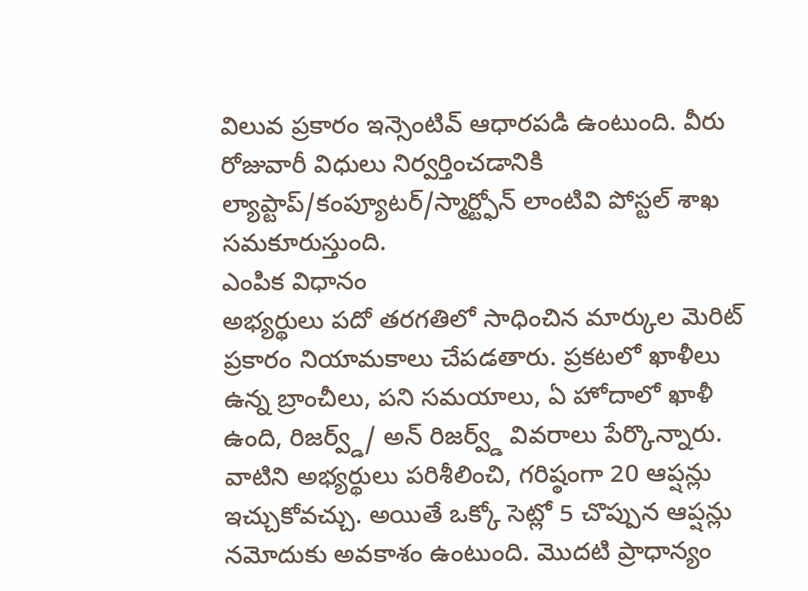విలువ ప్రకారం ఇన్సెంటివ్ ఆధారపడి ఉంటుంది. వీరు రోజువారీ విధులు నిర్వర్తించడానికి ల్యాప్టాప్/కంప్యూటర్/స్మార్ట్ఫోన్ లాంటివి పోస్టల్ శాఖ సమకూరుస్తుంది.
ఎంపిక విధానం
అభ్యర్థులు పదో తరగతిలో సాధించిన మార్కుల మెరిట్ ప్రకారం నియామకాలు చేపడతారు. ప్రకటలో ఖాళీలు ఉన్న బ్రాంచీలు, పని సమయాలు, ఏ హోదాలో ఖాళీ ఉంది, రిజర్వ్డ్/ అన్ రిజర్వ్డ్ వివరాలు పేర్కొన్నారు. వాటిని అభ్యర్థులు పరిశీలించి, గరిష్ఠంగా 20 ఆప్షన్లు ఇచ్చుకోవచ్చు. అయితే ఒక్కో సెట్లో 5 చొప్పున ఆప్షన్లు నమోదుకు అవకాశం ఉంటుంది. మొదటి ప్రాధాన్యం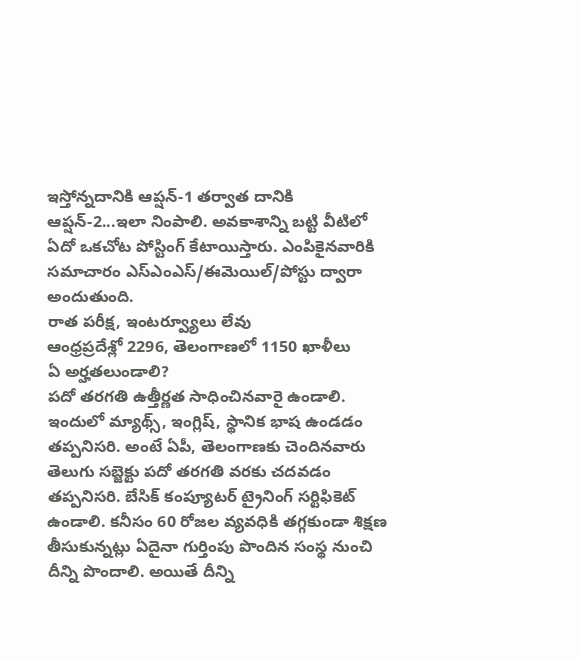ఇస్తోన్నదానికి ఆప్షన్-1 తర్వాత దానికి ఆప్షన్-2...ఇలా నింపాలి. అవకాశాన్ని బట్టి వీటిలో ఏదో ఒకచోట పోస్టింగ్ కేటాయిస్తారు. ఎంపికైనవారికి సమాచారం ఎస్ఎంఎస్/ఈమెయిల్/పోస్టు ద్వారా అందుతుంది.
రాత పరీక్ష, ఇంటర్వ్యూలు లేవు
ఆంధ్రప్రదేశ్లో 2296, తెలంగాణలో 1150 ఖాళీలు
ఏ అర్హతలుండాలి?
పదో తరగతి ఉత్తీర్ణత సాధించినవారై ఉండాలి. ఇందులో మ్యాథ్స్, ఇంగ్లిష్, స్థానిక భాష ఉండడం తప్పనిసరి. అంటే ఏపీ, తెలంగాణకు చెందినవారు తెలుగు సబ్జెక్టు పదో తరగతి వరకు చదవడం తప్పనిసరి. బేసిక్ కంప్యూటర్ ట్రైనింగ్ సర్టిఫికెట్ ఉండాలి. కనీసం 60 రోజల వ్యవధికి తగ్గకుండా శిక్షణ తీసుకున్నట్లు ఏదైనా గుర్తింపు పొందిన సంస్థ నుంచి దీన్ని పొందాలి. అయితే దీన్ని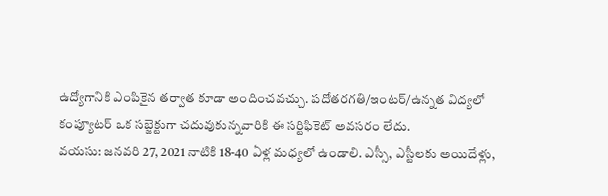ఉద్యోగానికి ఎంపికైన తర్వాత కూడా అందించవచ్చు. పదోతరగతి/ఇంటర్/ఉన్నత విద్యలో కంప్యూటర్ ఒక సబ్జెక్టుగా చదువుకున్నవారికి ఈ సర్టిఫికెట్ అవసరం లేదు.
వయసు: జనవరి 27, 2021 నాటికి 18-40 ఏళ్ల మధ్యలో ఉండాలి. ఎస్సీ, ఎస్టీలకు అయిదేళ్లు,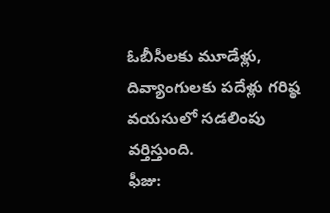ఓబీసీలకు మూడేళ్లు, దివ్యాంగులకు పదేళ్లు గరిష్ఠ వయసులో సడలింపు వర్తిస్తుంది.
ఫీజు: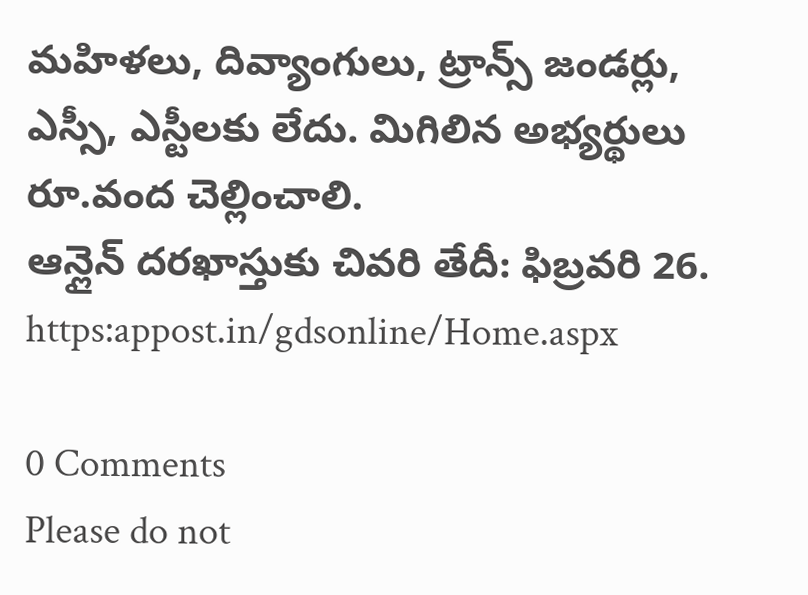మహిళలు, దివ్యాంగులు, ట్రాన్స్ జండర్లు, ఎస్సీ, ఎస్టీలకు లేదు. మిగిలిన అభ్యర్థులు రూ.వంద చెల్లించాలి.
ఆన్లైన్ దరఖాస్తుకు చివరి తేదీ: ఫిబ్రవరి 26. https:appost.in/gdsonline/Home.aspx

0 Comments
Please do not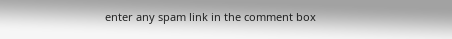enter any spam link in the comment box